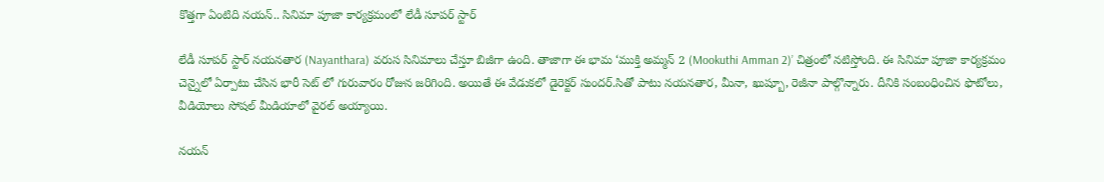కొత్తగా ఏంటిది నయన్.. సినిమా పూజా కార్యక్రమంలో లేడీ సూపర్ స్టార్

లేడీ సూపర్ స్టార్ నయనతార (Nayanthara) వరుస సినిమాలు చేస్తూ బిజీగా ఉంది. తాజాగా ఈ భామ ‘ముక్తి అమ్మన్ 2 (Mookuthi Amman 2)’ చిత్రంలో నటిస్తోంది. ఈ సినిమా పూజా కార్యక్రమం చెన్నైలో ఏర్పాటు చేసిన భారీ సెట్ లో గురువారం రోజున జరిగింది. అయితే ఈ వేడుకలో డైరెక్టర్ సుందర్.సితో పాటు నయనతార, మీనా, ఖుష్బూ, రెజీనా పాల్గొన్నారు. దీనికి సంబంధించిన ఫొటోలు, వీడియోలు సోషల్ మీడియాలో వైరల్ అయ్యాయి.

నయన్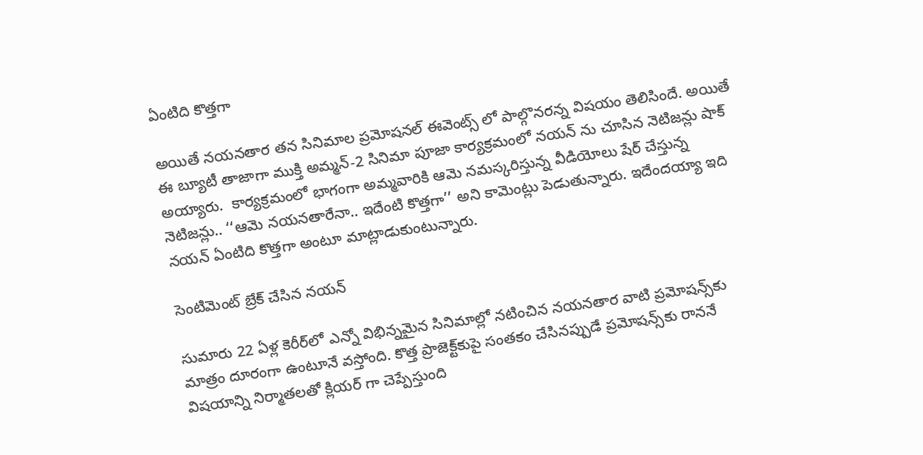ఏంటిది కొత్తగా

అయితే నయనతార తన సినిమాల ప్రమోషనల్ ఈవెంట్స్ లో పాల్గొనరన్న విషయం తెలిసిందే. అయితే ఈ బ్యూటీ తాజాగా ముక్తి అమ్మన్-2 సినిమా పూజా కార్యక్రమంలో నయన్ ను చూసిన నెటిజన్లు షాక్ అయ్యారు.  కార్యక్రమంలో భాగంగా అమ్మవారికి ఆమె నమస్కరిస్తున్న వీడియోలు షేర్‌ చేస్తున్న నెటిజన్లు.. ‘‘ఆమె నయనతారేనా.. ఇదేంటి కొత్తగా’’ అని కామెంట్లు పెడుతున్నారు. ఇదేందయ్యా ఇది నయన్ ఏంటిది కొత్తగా అంటూ మాట్లాడుకుంటున్నారు.

సెంటిమెంట్ బ్రేక్ చేసిన నయన్

సుమారు 22 ఏళ్ల కెరీర్‌లో ఎన్నో విభిన్నమైన సినిమాల్లో నటించిన నయనతార వాటి ప్రమోషన్స్‌కు మాత్రం దూరంగా ఉంటూనే వస్తోంది. కొత్త ప్రాజెక్ట్‌కుపై సంతకం చేసినప్పుడే ప్రమోషన్స్‌కు రాననే విషయాన్ని నిర్మాతలతో క్లియర్ గా చెప్పేస్తుంది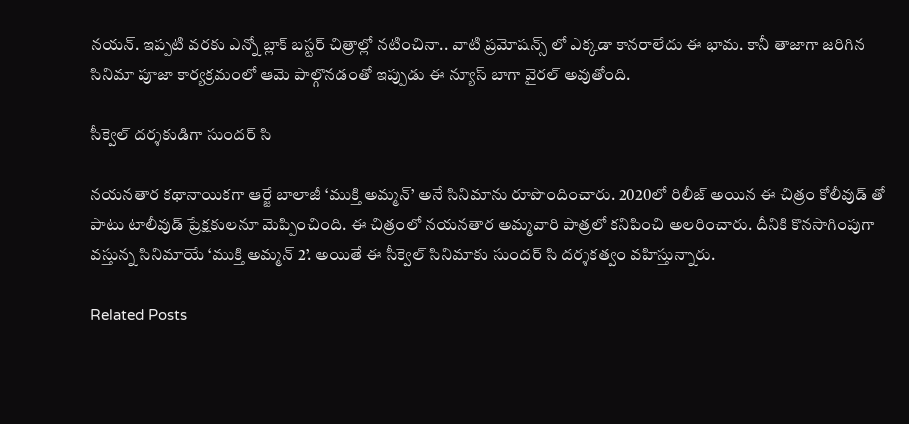నయన్. ఇప్పటి వరకు ఎన్నో బ్లాక్ బస్టర్ చిత్రాల్లో నటించినా.. వాటి ప్రమోషన్స్ లో ఎక్కడా కానరాలేదు ఈ భామ. కానీ తాజాగా జరిగిన సినిమా పూజా కార్యక్రమంలో ఆమె పాల్గొనడంతో ఇప్పుడు ఈ న్యూస్ బాగా వైరల్ అవుతోంది.

సీక్వెల్ దర్శకుడిగా సుందర్ సి

నయనతార కథానాయికగా ఆర్జే బాలాజీ ‘ముక్తి అమ్మన్‌’ అనే సినిమాను రూపొందించారు. 2020లో రిలీజ్ అయిన ఈ చిత్రం కోలీవుడ్ తో పాటు టాలీవుడ్ ప్రేక్షకులనూ మెప్పించింది. ఈ చిత్రంలో నయనతార అమ్మవారి పాత్రలో కనిపించి అలరించారు. దీనికి కొనసాగింపుగా వస్తున్న సినిమాయే ‘ముక్తి అమ్మన్‌ 2’. అయితే ఈ సీక్వెల్ సినిమాకు సుందర్ సి దర్శకత్వం వహిస్తున్నారు.

Related Posts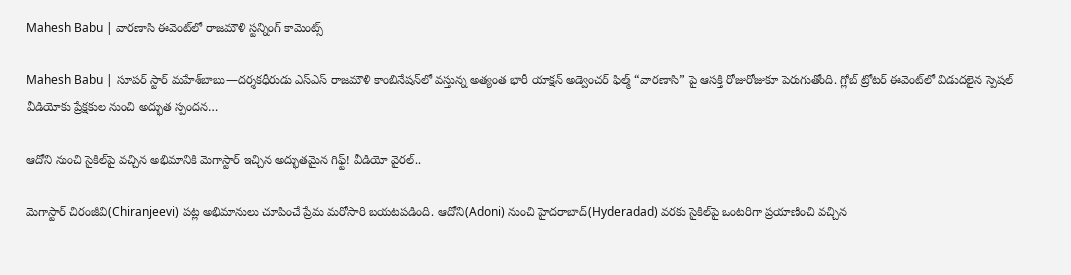Mahesh Babu | వారణాసి ఈవెంట్‌లో రాజమౌళి స్ట‌న్నింగ్ కామెంట్స్

Mahesh Babu | సూపర్ స్టార్ మహేశ్‌బాబు—దర్శకధీరుడు ఎస్‌ఎస్‌ రాజమౌళి కాంబినేషన్‌లో వస్తున్న అత్యంత భారీ యాక్షన్ అడ్వెంచర్ ఫిల్మ్ “వారణాసి” పై ఆసక్తి రోజురోజుకూ పెరుగుతోంది. గ్లోబ్ ట్రోటర్ ఈవెంట్‌లో విడుదలైన స్పెషల్ వీడియోకు ప్రేక్షకుల నుంచి అద్భుత స్పందన…

ఆదోని నుంచి సైకిల్‌పై వచ్చిన అభిమానికి మెగాస్టార్ ఇచ్చిన అద్భుతమైన గిఫ్ట్! వీడియో వైరల్..

మెగాస్టార్ చిరంజీవి(Chiranjeevi) పట్ల అభిమానులు చూపించే ప్రేమ మరోసారి బయటపడింది. ఆదోని(Adoni) నుంచి హైదరాబాద్(Hyderadad) వరకు సైకిల్‌పై ఒంటరిగా ప్రయాణించి వచ్చిన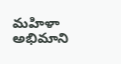మహిళా అభిమాని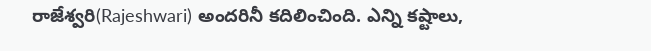రాజేశ్వరి(Rajeshwari) అందరినీ కదిలించింది. ఎన్ని కష్టాలు,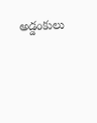అడ్డంకులు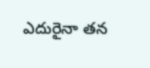ఎదురైనా తన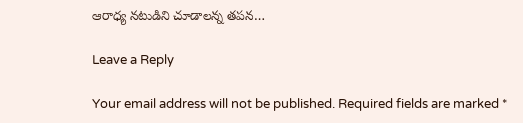ఆరాధ్య నటుడిని చూడాలన్న తపన…

Leave a Reply

Your email address will not be published. Required fields are marked *